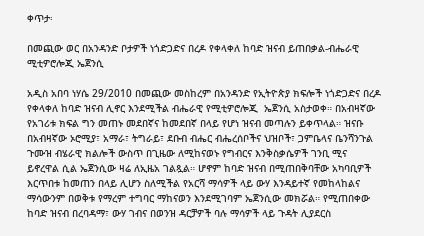ቀጥታ፡

በመጪው ወር በአንዳንድ ቦታዎች ነጎድጋድና በረዶ የቀላቀለ ከባድ ዝናብ ይጠበቃል-ብሔራዊ ሚቲዎሮሎጂ ኤጀንሲ

አዲስ አበባ ነሃሴ 29/2010 በመጪው መስከረም በአንዳንድ የኢትዮጵያ ክፍሎች ነጎድጋድና በረዶ የቀላቀለ ከባድ ዝናብ ሊኖር እንደሚችል ብሔራዊ የሚቲዎሮሎጂ  ኤጀንሲ አስታወቀ። በአብዛኛው የአገሪቱ ክፍል ግን መጠኑ መደበኛና ከመደበኛ በላይ የሆነ ዝናብ መጣሉን ይቀጥላል። ዝናቡ በአብዛኛው ኦሮሚያ፣ አማራ፣ ትግራይ፣ ደቡብ ብሔር ብሔረሰቦችና ህዝቦች፣ ጋምቤላና ቤንሻንጉል ጉሙዝ ብሄራዊ ክልሎች ውስጥ በጊዜው ለሚከናወኑ የግብርና እንቅስቃሴዎች ገንቢ ሚና ይኖረዋል ሲል ኤጀንሲው ዛሬ ለኢዜአ ገልጿል። ሆኖም ከባድ ዝናብ በሚጠበቅባቸው አካባቢዎች እርጥበቱ ከመጠን በላይ ሊሆን ስለሚችል የአርሻ ማሳዎች ላይ ውሃ እንዳይተኛ የመከላከልና ማሳውንም በወቅቱ የማረም ተግባር ማከናወን እንደሚገባም ኤጀንሲው መክሯል። የሚጠበቀው ከባድ ዝናብ በረባዳማ፣ ውሃ ገብና በወንዝ ዳርቻዎች ባሉ ማሳዎች ላይ ጉዳት ሊያደርስ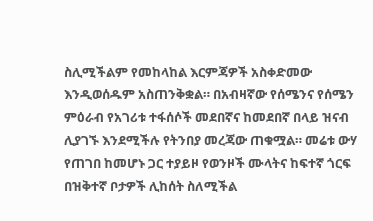ስሊሚችልም የመከላከል እርምጃዎች አስቀድመው እንዲወሰዱም አስጠንቅቋል። በአብዛኛው የሰሜንና የሰሜን ምዕራብ የአገሪቱ ተፋሰሶች መደበኛና ከመደበኛ በላይ ዝናብ ሊያገኙ እንደሚችሉ የትንበያ መረጃው ጠቁሟል። መሬቱ ውሃ የጠገበ ከመሆኑ ጋር ተያይዞ የወንዞች ሙላትና ከፍተኛ ጎርፍ በዝቅተኛ ቦታዎች ሊከሰት ስለሚችል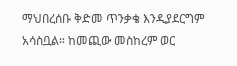ማህበረሰቡ ቅድመ ጥንቃቄ እንዲያደርግም አሳስቧል። ከመጪው መስከረም ወር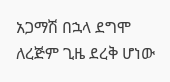አጋማሽ በኋላ ደግሞ ለረጅም ጊዜ ደረቅ ሆነው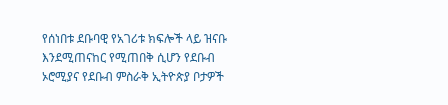የሰነበቱ ደቡባዊ የአገሪቱ ክፍሎች ላይ ዝናቡ እንደሚጠናከር የሚጠበቅ ሲሆን የደቡብ ኦሮሚያና የደቡብ ምስራቅ ኢትዮጵያ ቦታዎች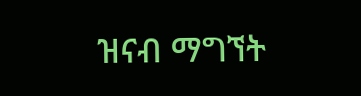ዝናብ ማግኘት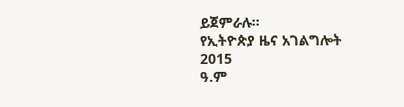ይጀምራሉ።
የኢትዮጵያ ዜና አገልግሎት
2015
ዓ.ም